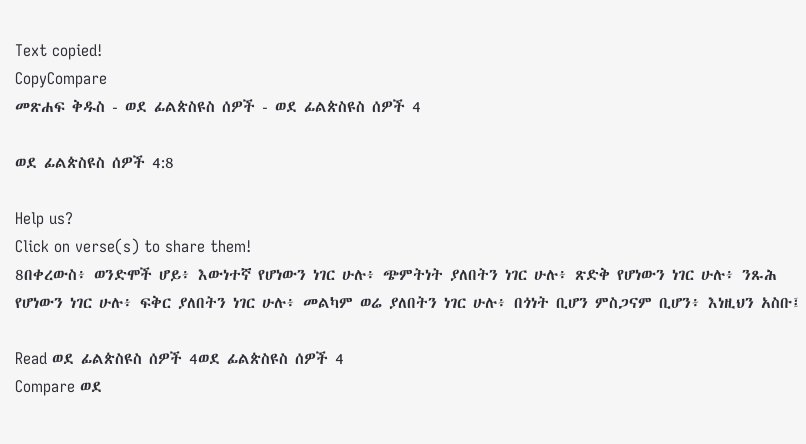Text copied!
CopyCompare
መጽሐፍ ቅዱስ - ወደ ፊልጵስዩስ ሰዎች - ወደ ፊልጵስዩስ ሰዎች 4

ወደ ፊልጵስዩስ ሰዎች 4:8

Help us?
Click on verse(s) to share them!
8በቀረውስ፥ ወንድሞች ሆይ፥ እውነተኛ የሆነውን ነገር ሁሉ፥ ጭምትነት ያለበትን ነገር ሁሉ፥ ጽድቅ የሆነውን ነገር ሁሉ፥ ንጹሕ የሆነውን ነገር ሁሉ፥ ፍቅር ያለበትን ነገር ሁሉ፥ መልካም ወሬ ያለበትን ነገር ሁሉ፥ በጎነት ቢሆን ምስጋናም ቢሆን፥ እነዚህን አስቡ፤

Read ወደ ፊልጵስዩስ ሰዎች 4ወደ ፊልጵስዩስ ሰዎች 4
Compare ወደ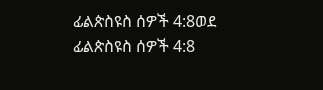ፊልጵስዩስ ሰዎች 4:8ወደ ፊልጵስዩስ ሰዎች 4:8